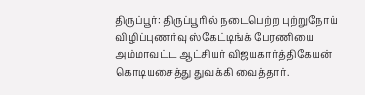திருப்பூர்: திருப்பூரில் நடைபெற்ற புற்றுநோய் விழிப்புணர்வு ஸ்கேட்டிங்க் பேரணியை அம்மாவட்ட ஆட்சியர் விஜயகார்த்திகேயன் கொடியசைத்து துவக்கி வைத்தார்.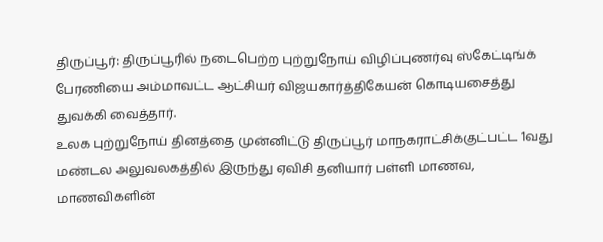திருப்பூர்: திருப்பூரில் நடைபெற்ற புற்றுநோய் விழிப்புணர்வு ஸ்கேட்டிங்க் பேரணியை அம்மாவட்ட ஆட்சியர் விஜயகார்த்திகேயன் கொடியசைத்து துவக்கி வைத்தார்.
உலக புற்றுநோய் தினத்தை முன்னிட்டு திருப்பூர் மாநகராட்சிக்குட்பட்ட 1வது மண்டல அலுவலகத்தில் இருந்து ஏவிசி தனியார் பள்ளி மாணவ, மாணவிகளின்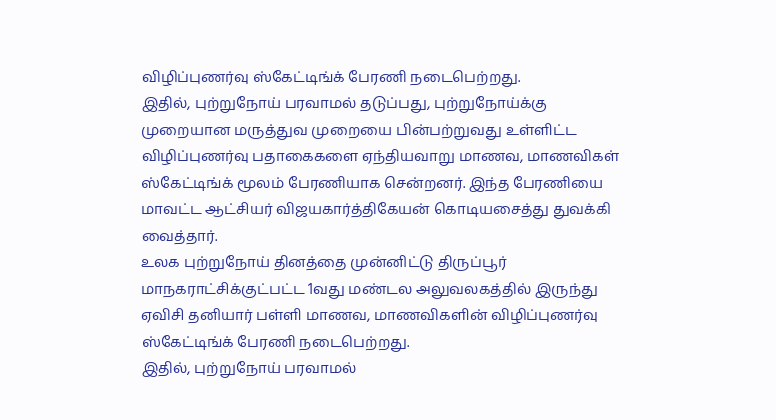விழிப்புணர்வு ஸ்கேட்டிங்க் பேரணி நடைபெற்றது.
இதில், புற்றுநோய் பரவாமல் தடுப்பது, புற்றுநோய்க்கு முறையான மருத்துவ முறையை பின்பற்றுவது உள்ளிட்ட விழிப்புணர்வு பதாகைகளை ஏந்தியவாறு மாணவ, மாணவிகள் ஸ்கேட்டிங்க் மூலம் பேரணியாக சென்றனர். இந்த பேரணியை மாவட்ட ஆட்சியர் விஜயகார்த்திகேயன் கொடியசைத்து துவக்கி வைத்தார்.
உலக புற்றுநோய் தினத்தை முன்னிட்டு திருப்பூர் மாநகராட்சிக்குட்பட்ட 1வது மண்டல அலுவலகத்தில் இருந்து ஏவிசி தனியார் பள்ளி மாணவ, மாணவிகளின் விழிப்புணர்வு ஸ்கேட்டிங்க் பேரணி நடைபெற்றது.
இதில், புற்றுநோய் பரவாமல்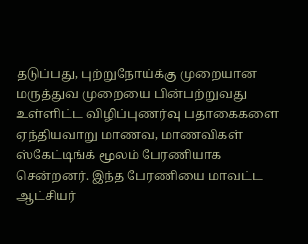தடுப்பது, புற்றுநோய்க்கு முறையான மருத்துவ முறையை பின்பற்றுவது உள்ளிட்ட விழிப்புணர்வு பதாகைகளை ஏந்தியவாறு மாணவ, மாணவிகள் ஸ்கேட்டிங்க் மூலம் பேரணியாக சென்றனர். இந்த பேரணியை மாவட்ட ஆட்சியர்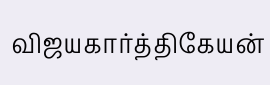விஜயகார்த்திகேயன்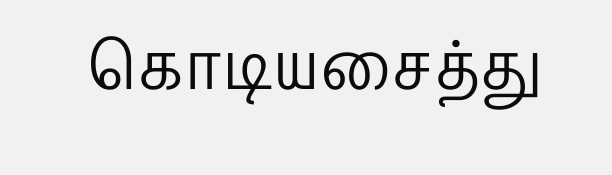கொடியசைத்து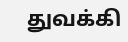துவக்கி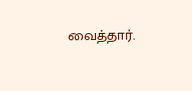வைத்தார்.